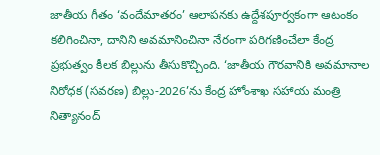జాతీయ గీతం ‘వందేమాతరం’ ఆలాపనకు ఉద్దేశపూర్వకంగా ఆటంకం కలిగించినా, దానిని అవమానించినా నేరంగా పరిగణించేలా కేంద్ర ప్రభుత్వం కీలక బిల్లును తీసుకొచ్చింది. ‘జాతీయ గౌరవానికి అవమానాల నిరోధక (సవరణ) బిల్లు-2026’ను కేంద్ర హోంశాఖ సహాయ మంత్రి నిత్యానంద్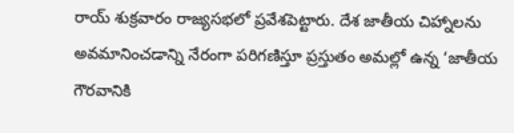రాయ్ శుక్రవారం రాజ్యసభలో ప్రవేశపెట్టారు. దేశ జాతీయ చిహ్నాలను అవమానించడాన్ని నేరంగా పరిగణిస్తూ ప్రస్తుతం అమల్లో ఉన్న ‘జాతీయ గౌరవానికి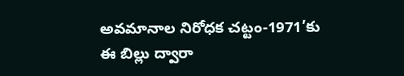అవమానాల నిరోధక చట్టం-1971’కు ఈ బిల్లు ద్వారా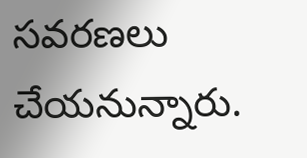సవరణలు చేయనున్నారు.